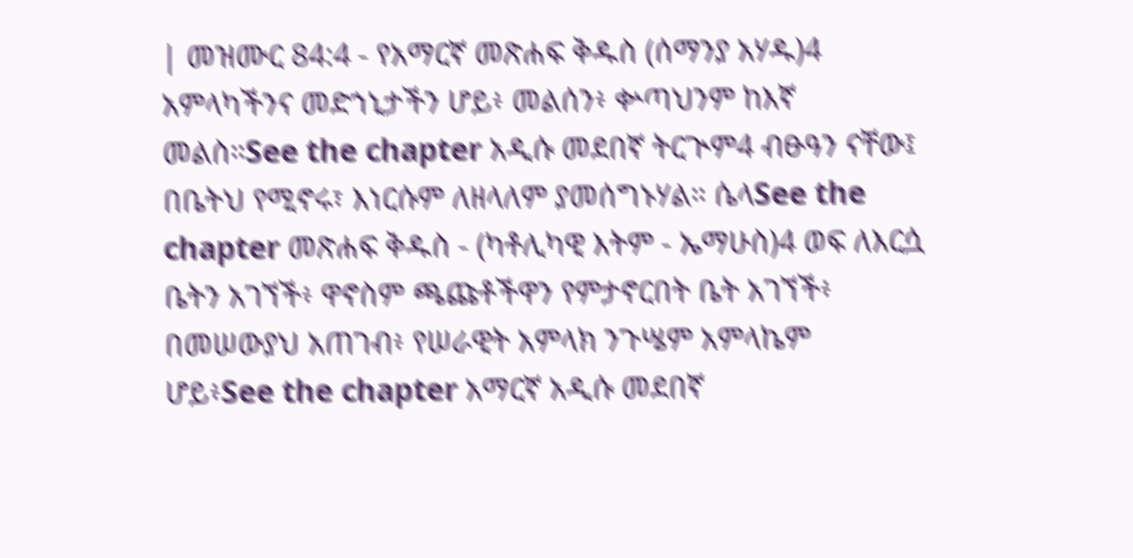| መዝሙር 84:4 - የአማርኛ መጽሐፍ ቅዱስ (ሰማንያ አሃዱ)4 አምላካችንና መድኀኒታችን ሆይ፥ መልሰን፥ ቍጣህንም ከእኛ መልስ።See the chapter አዲሱ መደበኛ ትርጒም4 ብፁዓን ናቸው፤ በቤትህ የሚኖሩ፣ እነርሱም ለዘላለም ያመሰግኑሃል። ሴላSee the chapter መጽሐፍ ቅዱስ - (ካቶሊካዊ እትም - ኤማሁስ)4 ወፍ ለእርሷ ቤትን አገኘች፥ ዋኖስም ጫጩቶችዋን የምታኖርበት ቤት አገኘች፥ በመሠውያህ አጠገብ፥ የሠራዊት አምላክ ንጉሤም አምላኬም ሆይ፥See the chapter አማርኛ አዲሱ መደበኛ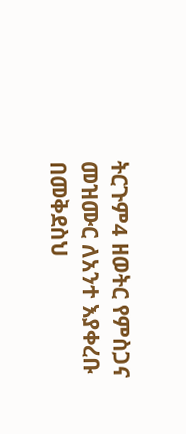ትርጉም4 ዘወትር የምስጋና መዝሙር ለአንተ እያቀረቡ በመቅደስህ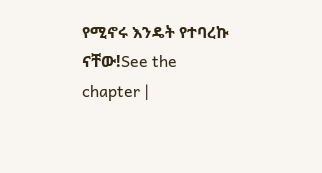የሚኖሩ እንዴት የተባረኩ ናቸው!See the chapter |